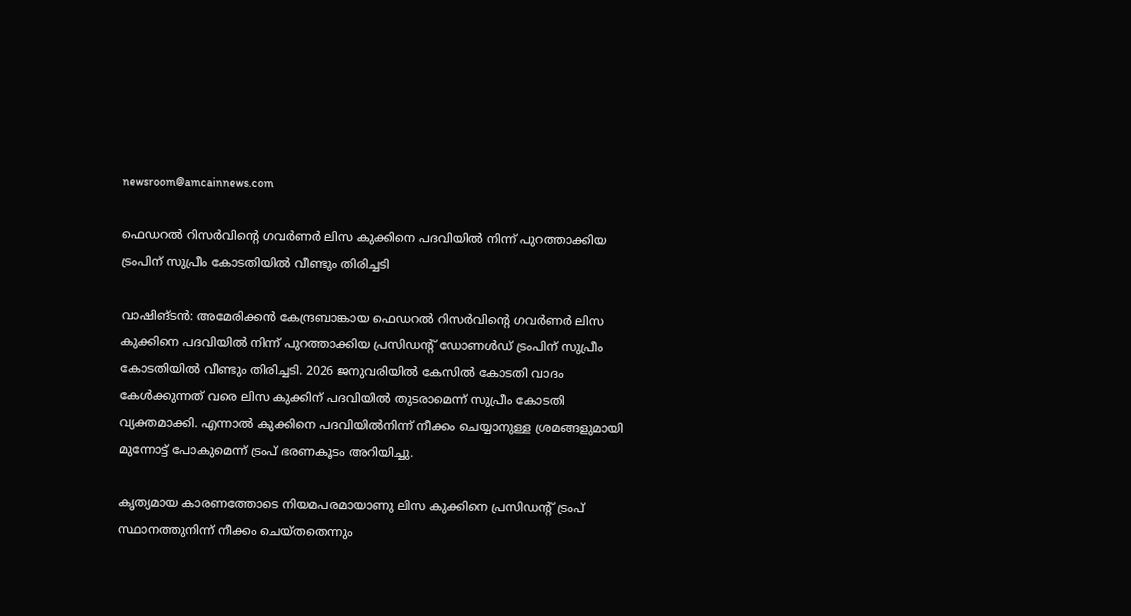newsroom@amcainnews.com

ഫെഡറൽ റിസർവിന്റെ ഗവർണർ ലിസ കുക്കിനെ പദവിയിൽ നിന്ന് പുറത്താക്കിയ ട്രംപിന് സുപ്രീം കോടതിയിൽ വീണ്ടും തിരിച്ചടി

വാഷിങ്ടൻ: അമേരിക്കൻ കേന്ദ്രബാങ്കായ ഫെഡറൽ റിസർവിന്റെ ഗവർണർ ലിസ കുക്കിനെ പദവിയിൽ നിന്ന് പുറത്താക്കിയ പ്രസിഡന്റ് ഡോണൾഡ് ട്രംപിന് സുപ്രീം കോടതിയിൽ വീണ്ടും തിരിച്ചടി. 2026 ജനുവരിയിൽ കേസിൽ കോടതി വാദം കേൾക്കുന്നത് വരെ ലിസ കുക്കിന് പദവിയിൽ തുടരാമെന്ന് സുപ്രീം കോടതി വ്യക്തമാക്കി. എന്നാൽ കുക്കിനെ പദവിയിൽനിന്ന് നീക്കം ചെയ്യാനുള്ള ശ്രമങ്ങളുമായി മുന്നോട്ട് പോകുമെന്ന് ട്രംപ് ഭരണകൂടം അറിയിച്ചു.

കൃത്യമായ കാരണത്തോടെ നിയമപരമായാണു ലിസ കുക്കിനെ പ്രസിഡന്റ് ട്രംപ് സ്ഥാനത്തുനിന്ന് നീക്കം ചെയ്തതെന്നും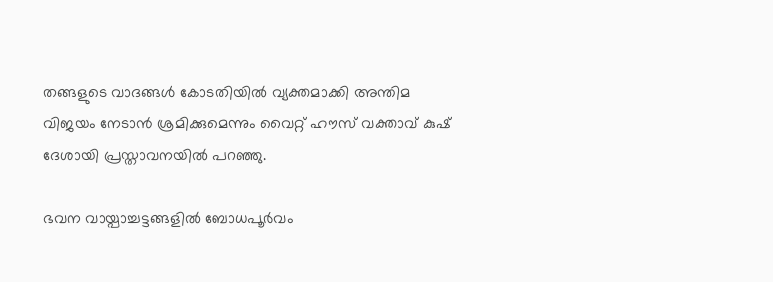തങ്ങളുടെ വാദങ്ങൾ കോടതിയിൽ വ്യക്തമാക്കി അന്തിമ വിജയം നേടാൻ ശ്രമിക്കുമെന്നും വൈറ്റ് ഹൗസ് വക്താവ് കുഷ് ദേശായി പ്രസ്താവനയിൽ പറഞ്ഞു.

ഭവന വായ്പാച്ചട്ടങ്ങളിൽ‌ ബോധപൂർവം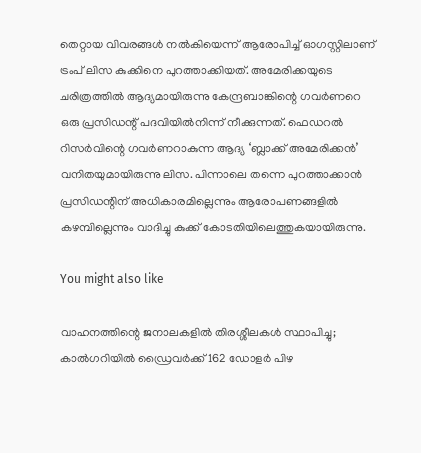തെറ്റായ വിവരങ്ങൾ‌ നൽകിയെന്ന് ആരോപിച്ച് ഓഗസ്റ്റിലാണ് ട്രംപ് ലിസ കുക്കിനെ പുറത്താക്കിയത്. അമേരിക്കയുടെ ചരിത്രത്തിൽ ആദ്യമായിരുന്നു കേന്ദ്രബാങ്കിന്റെ ഗവർണറെ ഒരു പ്രസിഡന്റ് പദവിയിൽനിന്ന് നീക്കുന്നത്. ഫെഡറൽ‌ റിസർവിന്റെ ഗവർണറാകുന്ന ആദ്യ ‘ബ്ലാക്ക് അമേരിക്കൻ‌’ വനിതയുമായിരുന്നു ലിസ. പിന്നാലെ തന്നെ പുറത്താക്കാൻ പ്രസിഡന്റിന് അധികാരമില്ലെന്നും ആരോപണങ്ങളിൽ കഴമ്പില്ലെന്നും വാദിച്ചു കുക്ക് കോടതിയിലെത്തുകയായിരുന്നു.

You might also like

വാഹനത്തിന്റെ ജനാലകളിൽ തിരശ്ശീലകൾ സ്ഥാപിച്ചു; കാൽഗറിയിൽ ഡ്രൈവർക്ക് 162 ഡോളർ പിഴ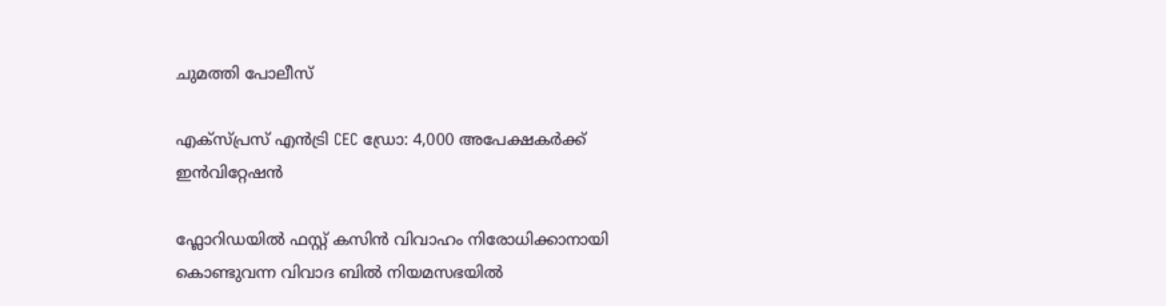ചുമത്തി പോലീസ്

എക്സ്പ്രസ് എൻട്രി CEC ഡ്രോ: 4,000 അപേക്ഷകർക്ക് ഇൻവിറ്റേഷൻ

ഫ്ലോറിഡയിൽ ഫസ്റ്റ് കസിൻ വിവാഹം നിരോധിക്കാനായി കൊണ്ടുവന്ന വിവാദ ബിൽ നിയമസഭയിൽ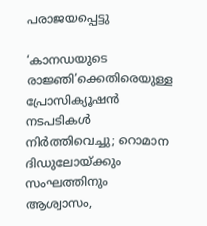പരാജയപ്പെട്ടു

‘കാനഡയുടെ രാജ്ഞി’ക്കെതിരെയുള്ള പ്രോസിക്യൂഷൻ നടപടികൾ നിർത്തിവെച്ചു; റൊമാന ദിഡുലോയ്ക്കും സംഘത്തിനും ആശ്വാസം,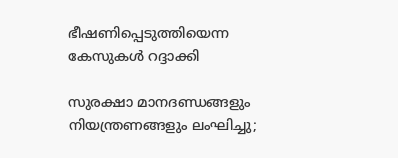ഭീഷണിപ്പെടുത്തിയെന്ന കേസുകൾ റദ്ദാക്കി

സുരക്ഷാ മാനദണ്ഡങ്ങളും നിയന്ത്രണങ്ങളും ലംഘിച്ചു;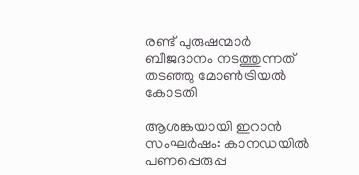രണ്ട് പുരുഷന്മാർ ബീജദാനം നടത്തുന്നത് തടഞ്ഞു മോൺട്രിയൽ കോടതി

ആശങ്കയായി ഇറാൻ സംഘർഷം: കാനഡയിൽ പണപ്പെരുപ്പ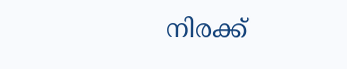നിരക്ക്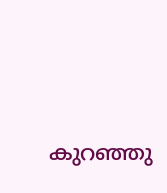കുറഞ്ഞു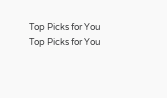Top Picks for You
Top Picks for You